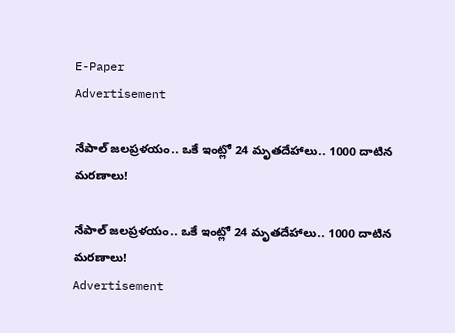E-Paper
Advertisement

నేపాల్ జలప్రళయం.. ఒకే ఇంట్లో 24 మృతదేహాలు.. 1000 దాటిన మరణాలు!

నేపాల్ జలప్రళయం.. ఒకే ఇంట్లో 24 మృతదేహాలు.. 1000 దాటిన మరణాలు!
Advertisement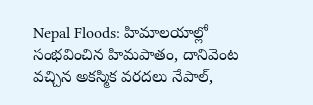Nepal Floods: హిమాలయాల్లో సంభవించిన హిమపాతం, దానివెంట వచ్చిన అకస్మిక వరదలు నేపాల్,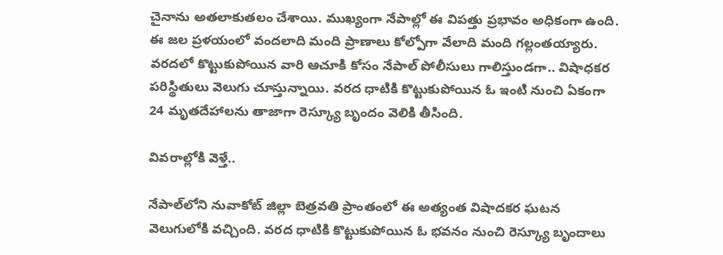చైనాను అతలాకుతలం చేశాయి. ముఖ్యంగా నేపాల్లో ఈ విపత్తు ప్రభావం అధికంగా ఉంది. ఈ జల ప్రళయంలో వందలాది మంది ప్రాణాలు కోల్పోగా వేలాది మంది గల్లంతయ్యారు. వరదలో కొట్టుకుపోయిన వారి ఆచూకి కోసం నేపాల్ పోలీసులు గాలిస్తుండగా.. విషాధకర పరిస్థితులు వెలుగు చూస్తున్నాయి. వరద ధాటికి కొట్టుకుపోయిన ఓ ఇంటి నుంచి ఏకంగా 24 మృతదేహాలను తాజాగా రెస్క్యూ బృందం వెలికి తీసింది.

వివరాల్లోకి వెళ్తే..

నేపాల్‌లోని నువాకోట్ జిల్లా బెత్రవతి ప్రాంతంలో ఈ అత్యంత విషాదకర ఘటన వెలుగులోకి వచ్చింది. వరద ధాటికి కొట్టుకుపోయిన ఓ భవనం నుంచి రెస్క్యూ బృందాలు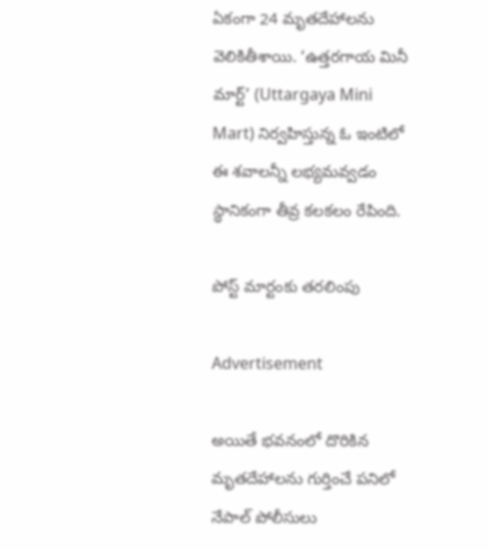ఏకంగా 24 మృతదేహాలను వెలికితీశాయి. ‘ఉత్తరగాయ మినీ మార్ట్’ (Uttargaya Mini Mart) నిర్వహిస్తున్న ఓ ఇంటిలో ఈ శవాలన్నీ లభ్యమవ్వడం స్థానికంగా తీవ్ర కలకలం రేపింది.

పోస్ట్ మార్టంకు తరలింపు

Advertisement

అయితే భవనంలో దొరికిన మృతదేహాలను గుర్తించే పనిలో నేపాల్ పోలీసులు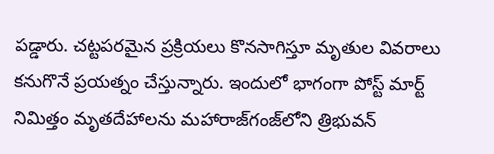పడ్డారు. చట్టపరమైన ప్రక్రియలు కొనసాగిస్తూ మృతుల వివరాలు కనుగొనే ప్రయత్నం చేస్తున్నారు. ఇందులో భాగంగా పోస్ట్ మార్ట్ నిమిత్తం మృతదేహాలను మహారాజ్‌గంజ్‌లోని త్రిభువన్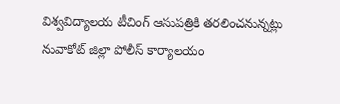విశ్వవిద్యాలయ టీచింగ్ ఆసుపత్రికి తరలించనున్నట్లు నువాకోట్ జిల్లా పోలీస్ కార్యాలయం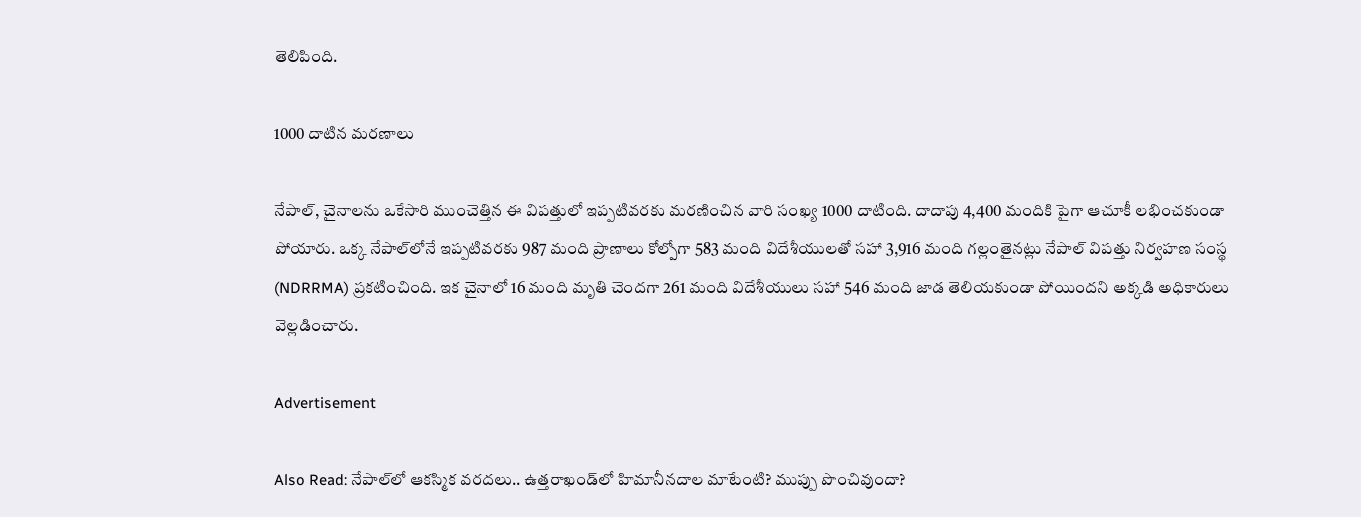తెలిపింది.

1000 దాటిన మరణాలు

నేపాల్, చైనాలను ఒకేసారి ముంచెత్తిన ఈ విపత్తులో ఇప్పటివరకు మరణించిన వారి సంఖ్య 1000 దాటింది. దాదాపు 4,400 మందికి పైగా ఆచూకీ లభించకుండా పోయారు. ఒక్క నేపాల్‌లోనే ఇప్పటివరకు 987 మంది ప్రాణాలు కోల్పోగా 583 మంది విదేశీయులతో సహా 3,916 మంది గల్లంతైనట్లు నేపాల్ విపత్తు నిర్వహణ సంస్థ (NDRRMA) ప్రకటించింది. ఇక చైనాలో 16 మంది మృతి చెందగా 261 మంది విదేశీయులు సహా 546 మంది జాడ తెలియకుండా పోయిందని అక్కడి అధికారులు వెల్లడించారు.

Advertisement

Also Read: నేపాల్‌లో ఆకస్మిక వరదలు.. ఉత్తరాఖండ్‌లో హిమానీనదాల మాటేంటి? ముప్పు పొంచివుందా?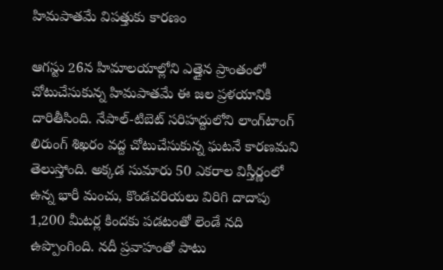హిమపాతమే విపత్తుకు కారణం

ఆగస్టు 26న హిమాలయాల్లోని ఎత్తైన ప్రాంతంలో చోటుచేసుకున్న హిమపాతమే ఈ జల ప్రళయానికి దారితీసింది. నేపాల్-టిబెట్ సరిహద్దులోని లాంగ్‌టాంగ్ లిరుంగ్ శిఖరం వద్ద చోటుచేసుకున్న ఘటనే కారణమని తెలుస్తోంది. అక్కడ సుమారు 50 ఎకరాల విస్తీర్ణంలో ఉన్న భారీ మంచు, కొండచరియలు విరిగి దాదాపు 1,200 మీటర్ల కిందకు పడటంతో లెండే నది ఉప్పొంగింది. నదీ ప్రవాహంతో పాటు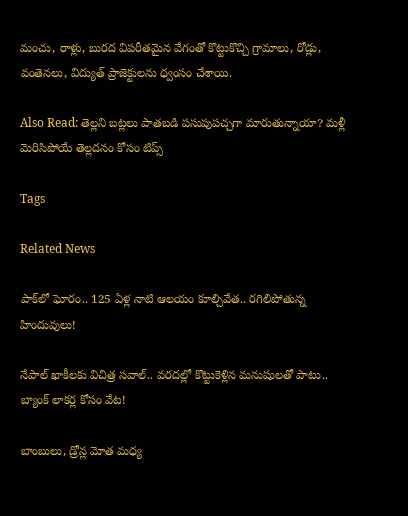మంచు, రాళ్లు, బురద విపరీతమైన వేగంతో కొట్టుకొచ్చి గ్రామాలు, రోడ్లు, వంతెనలు, విద్యుత్ ప్రాజెక్టులను ధ్వంసం చేశాయి.

Also Read: తెల్లని బట్లలు పాతబడి పసుపుపచ్చగా మారుతున్నాయా? మళ్లీ మెరిసిపోయే తెల్లదనం కోసం టిప్స్

Tags

Related News

పాక్‌లో ఘోరం.. 125 ఏళ్ల నాటి ఆలయం కూల్చివేత.. రగిలిపోతున్న హిందువులు!

నేపాల్ ఖాకీలకు విచిత్ర సవాల్.. వరదల్లో కొట్టుకెళ్లిన మనుషులతో పాటు.. బ్యాంక్ లాకర్ల కోసం వేట!

బాంబులు, డ్రోన్ల మోత మధ్య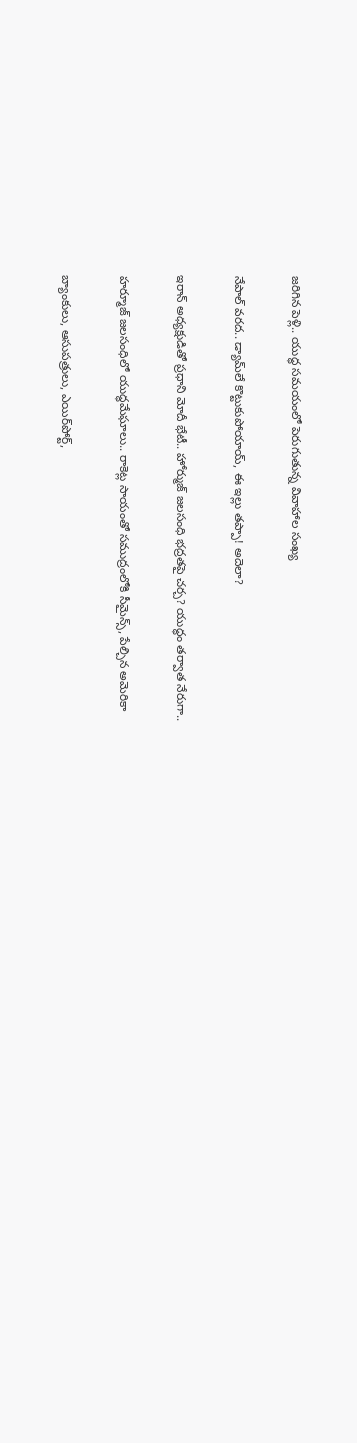జరిగిన పెళ్లి.. యుద్ధ సమయంలో పెరుగుతున్న వివాహాల సంఖ్య

నేపాల్ వరద.. డ్యామ్‌లే కొట్టుకుపోయాయ్, ఈ ఇల్లు తప్పా! అదెలా?

ఇరాన్ అధ్యక్షుడితో ప్రధాని మోదీ భేటీ.. హోర్ముజ్ జలసంధి భద్రతపై చర్చ? యుద్ధం తర్వాత నేరుగా..

హర్మూజ్‌ జలసంధిలో యుద్ధమేఘాలు.. రాకెట్ల సాయంతో సముద్రంలోకి సీమైన్స్‌, పేల్చిన అమెరికా

బ్యాంకులు, ఆసుపత్రులు, ఎయిర్‌పోర్ట్,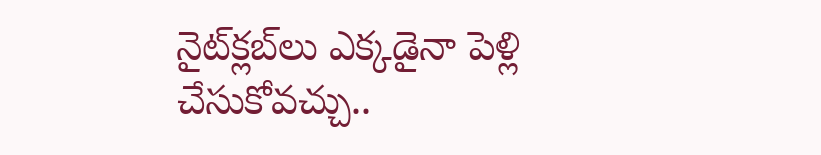నైట్‌క్లబ్‌లు ఎక్కడైనా పెళ్లి చేసుకోవచ్చు..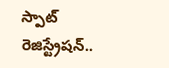స్పాట్ రెజిస్ట్రేషన్..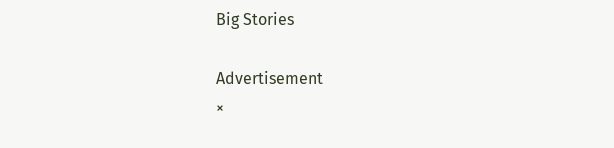Big Stories

Advertisement
×